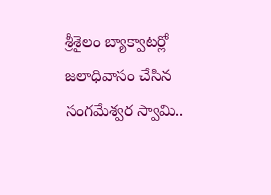శ్రీశైలం బ్యాక్వాటర్లో జలాధివాసం చేసిన సంగమేశ్వర స్వామి..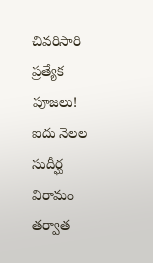చివరిసారి ప్రత్యేక పూజలు!
ఐదు నెలల సుదీర్ఘ విరామం తర్వాత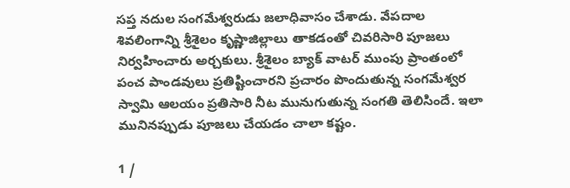సప్త నదుల సంగమేశ్వరుడు జలాధివాసం చేశాడు. వేపదాల శివలింగాన్ని శ్రీశైలం కృష్ణాజిల్లాలు తాకడంతో చివరిసారి పూజలు నిర్వహించారు అర్చకులు. శ్రీశైలం బ్యాక్ వాటర్ ముంపు ప్రాంతంలో పంచ పాండవులు ప్రతిష్టించారని ప్రచారం పొందుతున్న సంగమేశ్వర స్వామి ఆలయం ప్రతిసారి నీట మునుగుతున్న సంగతి తెలిసిందే. ఇలా మునినప్పుడు పూజలు చేయడం చాలా కష్టం.

1 /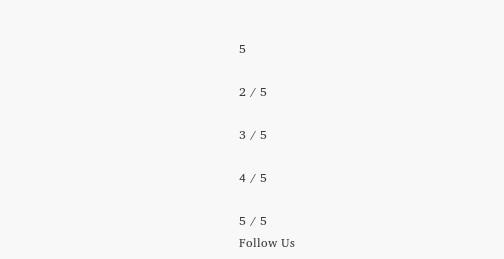5

2 / 5

3 / 5

4 / 5

5 / 5
Follow Us